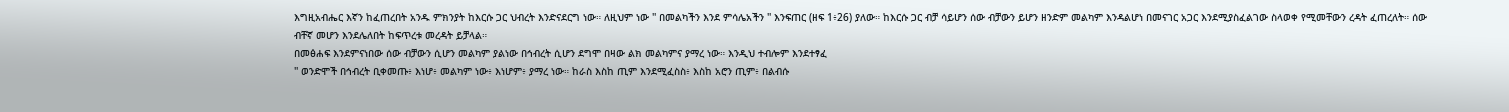እግዚአብሔር እኛን ከፈጠረበት አንዱ ምክንያት ከእርሱ ጋር ህብረት እንድናደርግ ነው። ለዚህም ነው '' በመልካችን እንደ ምሳሌአችን '' እንፍጠር (ዘፍ 1፥26) ያለው። ከእርሱ ጋር ብቻ ሳይሆን ሰው ብቻውን ይሆን ዘንድም መልካም እንዳልሆነ በመናገር አጋር እንደሚያስፈልገው ስላወቀ የሚመቸውን ረዳት ፈጠረለት። ሰው ብቸኛ መሆን እንደሌለበት ከፍጥረቱ መረዳት ይቻላል።
በመፅሐፍ እንደምናነበው ሰው ብቻውን ሲሆን መልካም ያልነው በኅብረት ሲሆን ደግሞ በዛው ልክ መልካምና ያማረ ነው። እንዲህ ተብሎም እንደተፃፈ
'' ወንድሞች በኅብረት ቢቀመጡ፥ እነሆ፥ መልካም ነው፥ እነሆም፥ ያማረ ነው። ከራስ እስከ ጢም እንደሚፈስስ፥ እስከ አሮን ጢም፥ በልብሱ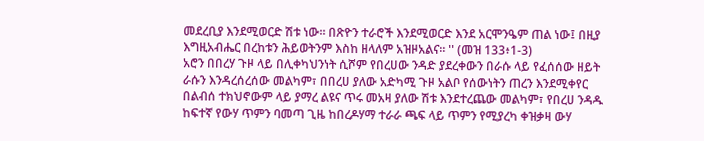መደረቢያ እንደሚወርድ ሽቱ ነው። በጽዮን ተራሮች እንደሚወርድ እንደ አርሞንዔም ጠል ነው፤ በዚያ እግዚአብሔር በረከቱን ሕይወትንም እስከ ዘላለም አዝዞአልና። '' (መዝ 133፥1-3)
አሮን በበረሃ ጉዞ ላይ በሊቀካህንነት ሲሾም የበረሀው ንዳድ ያደረቀውን በራሱ ላይ የፈሰሰው ዘይት ራሱን እንዳረሰረሰው መልካም፣ በበረሀ ያለው አድካሚ ጉዞ አልቦ የሰውነትን ጠረን እንደሚቀየር በልብሰ ተክህኖውም ላይ ያማረ ልዩና ጥሩ መአዛ ያለው ሽቱ እንደተረጨው መልካም፣ የበረሀ ንዳዱ ከፍተኛ የውሃ ጥምን ባመጣ ጊዜ ከበረዶሃማ ተራራ ጫፍ ላይ ጥምን የሚያረካ ቀዝቃዛ ውሃ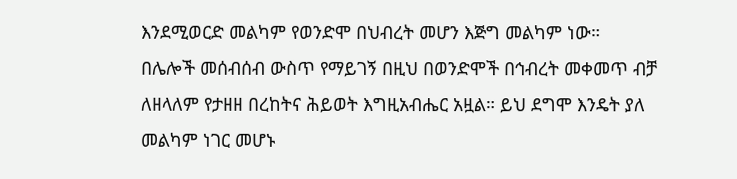እንደሚወርድ መልካም የወንድሞ በህብረት መሆን እጅግ መልካም ነው።
በሌሎች መሰብሰብ ውስጥ የማይገኝ በዚህ በወንድሞች በኅብረት መቀመጥ ብቻ ለዘላለም የታዘዘ በረከትና ሕይወት እግዚአብሔር አዟል። ይህ ደግሞ እንዴት ያለ መልካም ነገር መሆኑ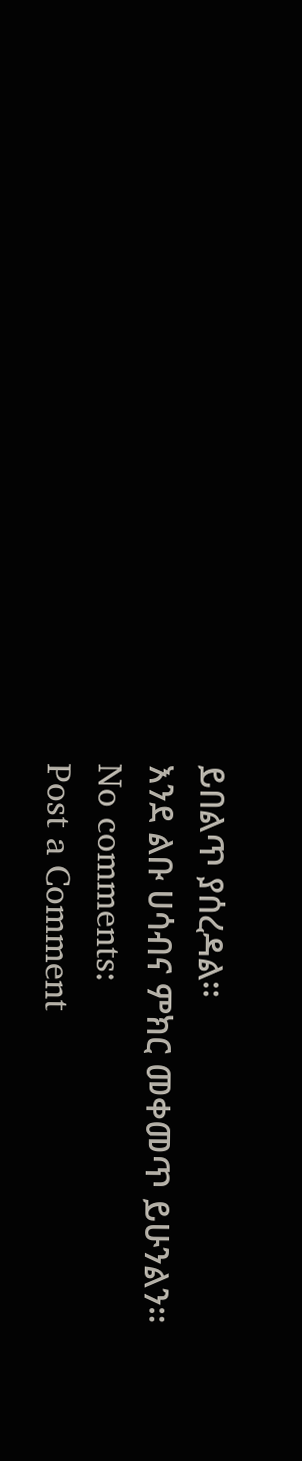ይበልጥ ያሰረዳል።
እንደ ልቡ ሀሳብና ምክር መቀመጥ ይሁንልን።
No comments:
Post a Comment